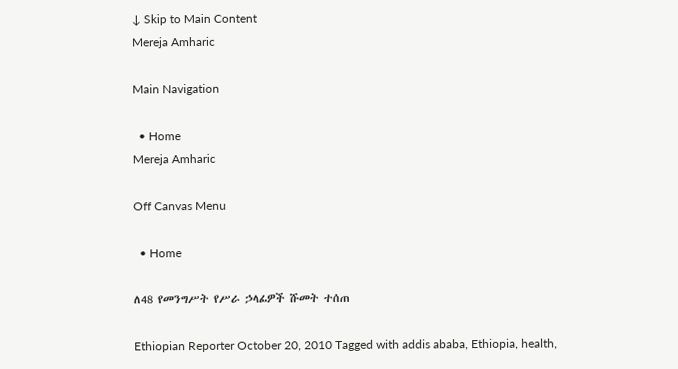↓ Skip to Main Content
Mereja Amharic

Main Navigation

  • Home
Mereja Amharic

Off Canvas Menu

  • Home

ለ48 የመንግሥት የሥራ ኃላፊዎች ሹመት ተሰጠ

Ethiopian Reporter October 20, 2010 Tagged with addis ababa, Ethiopia, health,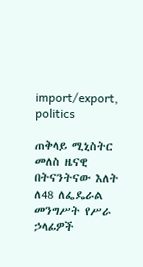import/export, politics

ጠቅላይ ሚኒስትር መለስ ዜናዊ በትናንትናው እለት ለ48 ለፌዴራል መንግሥት የሥራ ኃላፊዎች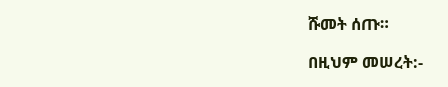ሹመት ሰጡ።

በዚህም መሠረት:-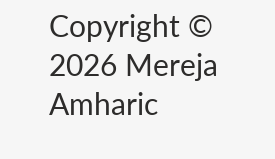Copyright © 2026 Mereja Amharic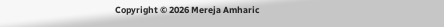Copyright © 2026 Mereja Amharic